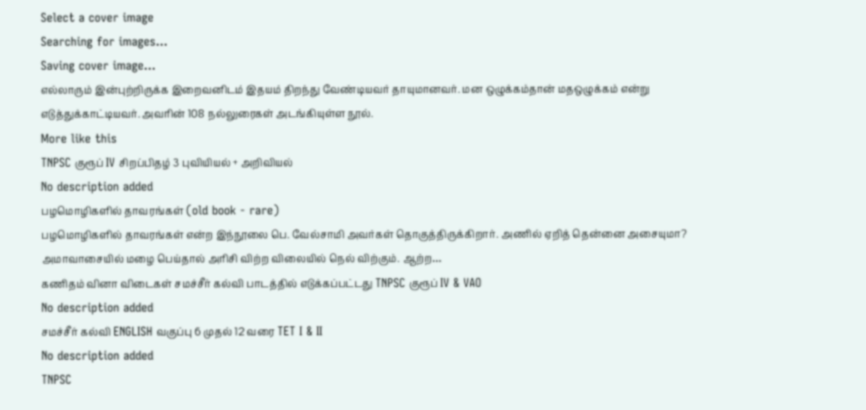Select a cover image
Searching for images...
Saving cover image...
எல்லாரும் இன்புற்றிருக்க இறைவனிடம் இதயம் திறந்து வேண்டியவர் தாயுமானவர். மன ஒழுக்கம்தான் மதஒழுக்கம் என்று எடுத்துக்காட்டியவர். அவரின் 108 நல்லுரைகள் அடங்கியுள்ள நூல்.
More like this
TNPSC குரூப் IV சிறப்பிதழ் 3 புவியியல் + அறிவியல்
No description added
பழமொழிகளில் தாவரங்கள் (old book - rare)
பழமொழிகளில் தாவரங்கள் என்ற இந்நூலை பெ. வேல்சாமி அவர்கள் தொகுத்திருக்கிறார். அணில் ஏறித் தென்னை அசையுமா? அமாவாசையில் மழை பெய்தால் அரிசி விற்ற விலையில் நெல் விற்கும். ஆற்ற…
கணிதம் வினா விடைகள் சமச்சீர் கல்வி பாடத்தில் எடுக்கப்பட்டது TNPSC குரூப் IV & VAO
No description added
சமச்சீர் கல்வி ENGLISH வகுப்பு 6 முதல் 12 வரை TET I & II
No description added
TNPSC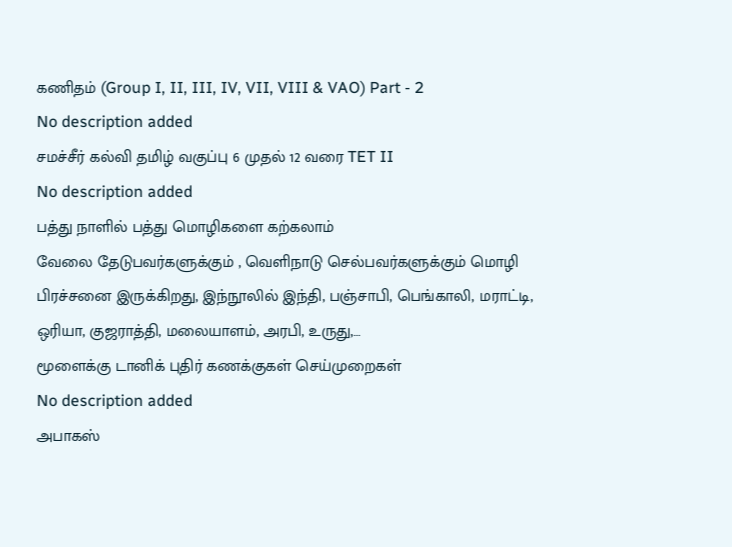கணிதம் (Group I, II, III, IV, VII, VIII & VAO) Part - 2
No description added
சமச்சீர் கல்வி தமிழ் வகுப்பு 6 முதல் 12 வரை TET II
No description added
பத்து நாளில் பத்து மொழிகளை கற்கலாம்
வேலை தேடுபவர்களுக்கும் , வெளிநாடு செல்பவர்களுக்கும் மொழி பிரச்சனை இருக்கிறது, இந்நூலில் இந்தி, பஞ்சாபி, பெங்காலி, மராட்டி, ஒரியா, குஜராத்தி, மலையாளம், அரபி, உருது,…
மூளைக்கு டானிக் புதிர் கணக்குகள் செய்முறைகள்
No description added
அபாகஸ்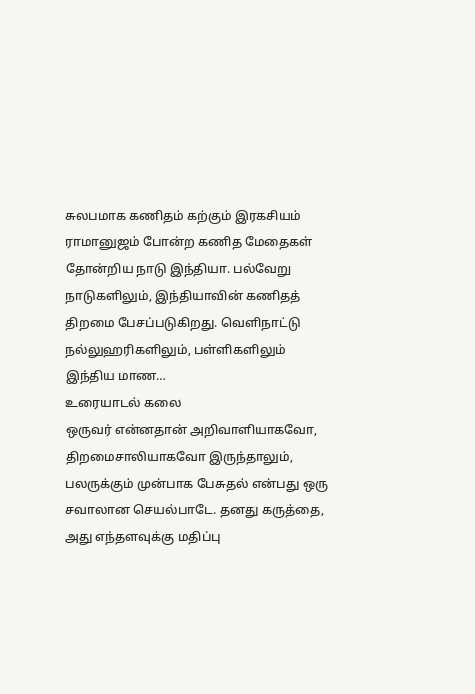சுலபமாக கணிதம் கற்கும் இரகசியம்
ராமானுஜம் போன்ற கணித மேதைகள் தோன்றிய நாடு இந்தியா. பல்வேறு நாடுகளிலும், இந்தியாவின் கணிதத் திறமை பேசப்படுகிறது. வெளிநாட்டு நல்லுஹரிகளிலும், பள்ளிகளிலும் இந்திய மாண…
உரையாடல் கலை
ஒருவர் என்னதான் அறிவாளியாகவோ, திறமைசாலியாகவோ இருந்தாலும், பலருக்கும் முன்பாக பேசுதல் என்பது ஒரு சவாலான செயல்பாடே. தனது கருத்தை, அது எந்தளவுக்கு மதிப்பு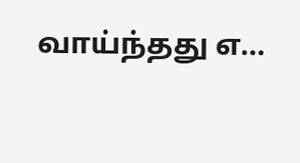வாய்ந்தது எ…